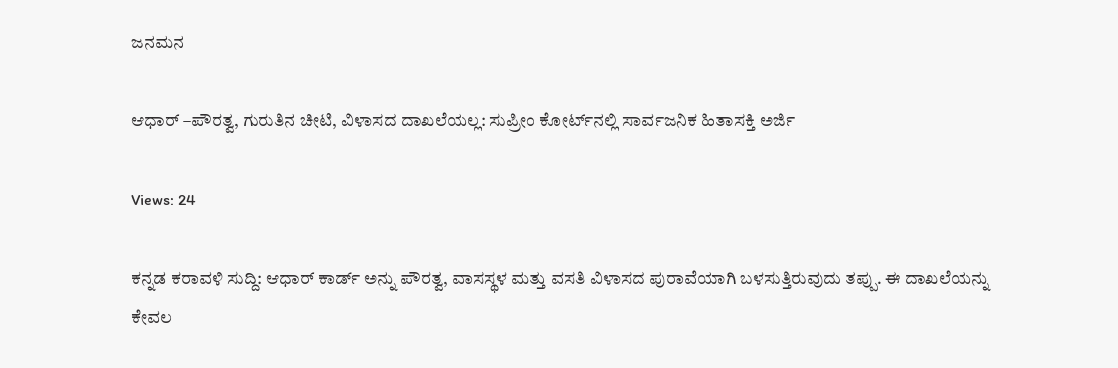ಜನಮನ

ಆಧಾರ್ –ಪೌರತ್ವ, ಗುರುತಿನ ಚೀಟಿ, ವಿಳಾಸದ ದಾಖಲೆಯಲ್ಲ: ಸುಪ್ರೀಂ ಕೋರ್ಟ್‌ನಲ್ಲಿ ಸಾರ್ವಜನಿಕ ಹಿತಾಸಕ್ತಿ ಅರ್ಜಿ

Views: 24

ಕನ್ನಡ ಕರಾವಳಿ ಸುದ್ದಿ: ಆಧಾರ್ ಕಾರ್ಡ್ ಅನ್ನು ಪೌರತ್ವ, ವಾಸಸ್ಥಳ ಮತ್ತು ವಸತಿ ವಿಳಾಸದ ಪುರಾವೆಯಾಗಿ ಬಳಸುತ್ತಿರುವುದು ತಪ್ಪು. ಈ ದಾಖಲೆಯನ್ನು ಕೇವಲ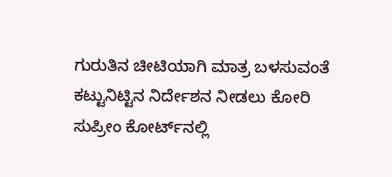ಗುರುತಿನ ಚೀಟಿಯಾಗಿ ಮಾತ್ರ ಬಳಸುವಂತೆ ಕಟ್ಟುನಿಟ್ಟಿನ ನಿರ್ದೇಶನ ನೀಡಲು ಕೋರಿ ಸುಪ್ರೀಂ ಕೋರ್ಟ್‌ನಲ್ಲಿ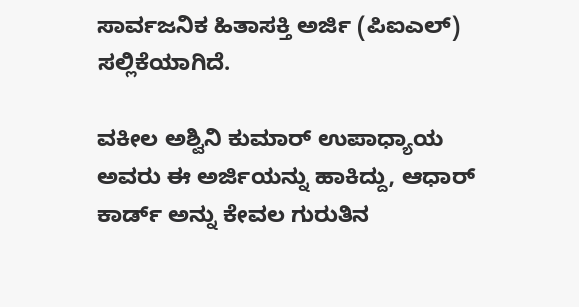ಸಾರ್ವಜನಿಕ ಹಿತಾಸಕ್ತಿ ಅರ್ಜಿ (ಪಿಐಎಲ್) ಸಲ್ಲಿಕೆಯಾಗಿದೆ.

ವಕೀಲ ಅಶ್ವಿನಿ ಕುಮಾರ್ ಉಪಾಧ್ಯಾಯ ಅವರು ಈ ಅರ್ಜಿಯನ್ನು ಹಾಕಿದ್ದು, ಆಧಾರ್ ಕಾರ್ಡ್ ಅನ್ನು ಕೇವಲ ಗುರುತಿನ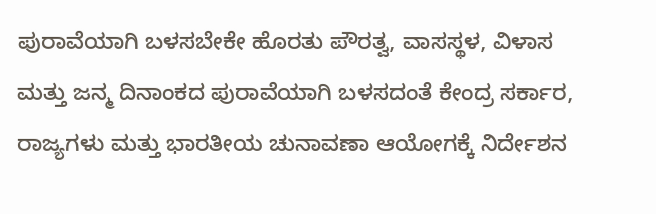ಪುರಾವೆಯಾಗಿ ಬಳಸಬೇಕೇ ಹೊರತು ಪೌರತ್ವ, ವಾಸಸ್ಥಳ, ವಿಳಾಸ ಮತ್ತು ಜನ್ಮ ದಿನಾಂಕದ ಪುರಾವೆಯಾಗಿ ಬಳಸದಂತೆ ಕೇಂದ್ರ ಸರ್ಕಾರ, ರಾಜ್ಯಗಳು ಮತ್ತು ಭಾರತೀಯ ಚುನಾವಣಾ ಆಯೋಗಕ್ಕೆ ನಿರ್ದೇಶನ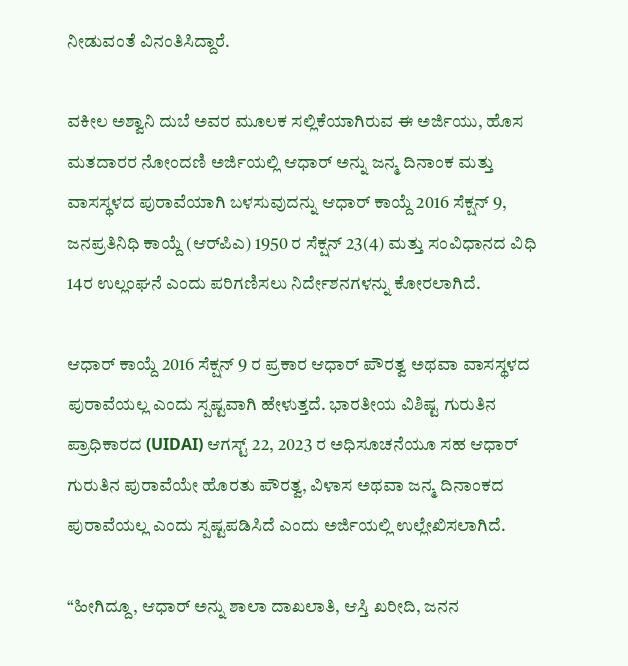ನೀಡುವಂತೆ ವಿನಂತಿಸಿದ್ದಾರೆ.

ವಕೀಲ ಅಶ್ವಾನಿ ದುಬೆ ಅವರ ಮೂಲಕ ಸಲ್ಲಿಕೆಯಾಗಿರುವ ಈ ಅರ್ಜಿಯು, ಹೊಸ ಮತದಾರರ ನೋಂದಣಿ ಅರ್ಜಿಯಲ್ಲಿ ಆಧಾರ್ ಅನ್ನು ಜನ್ಮ ದಿನಾಂಕ ಮತ್ತು ವಾಸಸ್ಥಳದ ಪುರಾವೆಯಾಗಿ ಬಳಸುವುದನ್ನು ಆಧಾರ್ ಕಾಯ್ದೆ 2016 ಸೆಕ್ಷನ್ 9, ಜನಪ್ರತಿನಿಧಿ ಕಾಯ್ದೆ (ಆರ್‌ಪಿಎ) 1950 ರ ಸೆಕ್ಷನ್ 23(4) ಮತ್ತು ಸಂವಿಧಾನದ ವಿಧಿ 14ರ ಉಲ್ಲಂಘನೆ ಎಂದು ಪರಿಗಣಿಸಲು ನಿರ್ದೇಶನಗಳನ್ನು ಕೋರಲಾಗಿದೆ.

ಆಧಾರ್ ಕಾಯ್ದೆ 2016 ಸೆಕ್ಷನ್ 9 ರ ಪ್ರಕಾರ ಆಧಾರ್ ಪೌರತ್ವ ಅಥವಾ ವಾಸಸ್ಥಳದ ಪುರಾವೆಯಲ್ಲ ಎಂದು ಸ್ಪಷ್ಟವಾಗಿ ಹೇಳುತ್ತದೆ. ಭಾರತೀಯ ವಿಶಿಷ್ಟ ಗುರುತಿನ ಪ್ರಾಧಿಕಾರದ (UIDAI) ಆಗಸ್ಟ್ 22, 2023 ರ ಅಧಿಸೂಚನೆಯೂ ಸಹ ಆಧಾರ್ ಗುರುತಿನ ಪುರಾವೆಯೇ ಹೊರತು ಪೌರತ್ವ, ವಿಳಾಸ ಅಥವಾ ಜನ್ಮ ದಿನಾಂಕದ ಪುರಾವೆಯಲ್ಲ ಎಂದು ಸ್ಪಷ್ಟಪಡಿಸಿದೆ ಎಂದು ಅರ್ಜಿಯಲ್ಲಿ ಉಲ್ಲೇಖಿಸಲಾಗಿದೆ.

“ಹೀಗಿದ್ದೂ, ಆಧಾರ್ ಅನ್ನು ಶಾಲಾ ದಾಖಲಾತಿ, ಆಸ್ತಿ ಖರೀದಿ, ಜನನ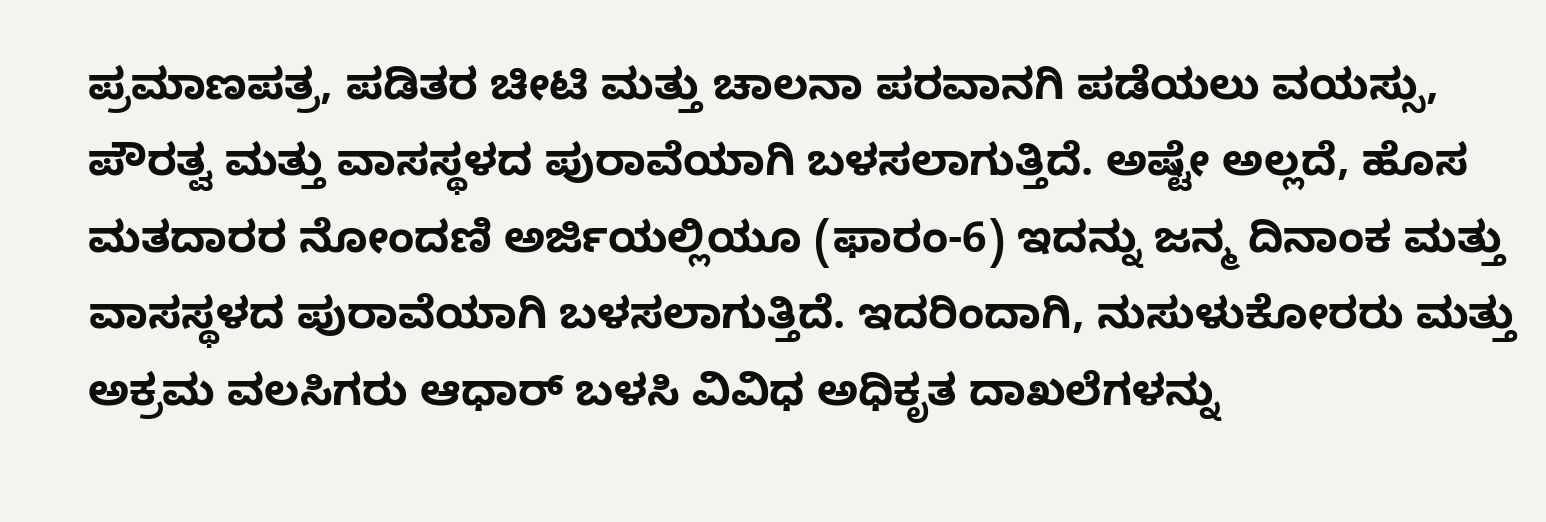ಪ್ರಮಾಣಪತ್ರ, ಪಡಿತರ ಚೀಟಿ ಮತ್ತು ಚಾಲನಾ ಪರವಾನಗಿ ಪಡೆಯಲು ವಯಸ್ಸು, ಪೌರತ್ವ ಮತ್ತು ವಾಸಸ್ಥಳದ ಪುರಾವೆಯಾಗಿ ಬಳಸಲಾಗುತ್ತಿದೆ. ಅಷ್ಟೇ ಅಲ್ಲದೆ, ಹೊಸ ಮತದಾರರ ನೋಂದಣಿ ಅರ್ಜಿಯಲ್ಲಿಯೂ (ಫಾರಂ-6) ಇದನ್ನು ಜನ್ಮ ದಿನಾಂಕ ಮತ್ತು ವಾಸಸ್ಥಳದ ಪುರಾವೆಯಾಗಿ ಬಳಸಲಾಗುತ್ತಿದೆ. ಇದರಿಂದಾಗಿ, ನುಸುಳುಕೋರರು ಮತ್ತು ಅಕ್ರಮ ವಲಸಿಗರು ಆಧಾರ್ ಬಳಸಿ ವಿವಿಧ ಅಧಿಕೃತ ದಾಖಲೆಗಳನ್ನು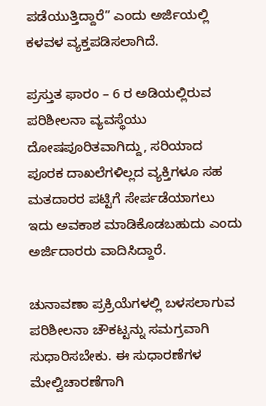ಪಡೆಯುತ್ತಿದ್ದಾರೆ” ಎಂದು ಅರ್ಜಿಯಲ್ಲಿ ಕಳವಳ ವ್ಯಕ್ತಪಡಿಸಲಾಗಿದೆ.

ಪ್ರಸ್ತುತ ಫಾರಂ – 6 ರ ಅಡಿಯಲ್ಲಿರುವ ಪರಿಶೀಲನಾ ವ್ಯವಸ್ಥೆಯು ದೋಷಪೂರಿತವಾಗಿದ್ದು, ಸರಿಯಾದ ಪೂರಕ ದಾಖಲೆಗಳಿಲ್ಲದ ವ್ಯಕ್ತಿಗಳೂ ಸಹ ಮತದಾರರ ಪಟ್ಟಿಗೆ ಸೇರ್ಪಡೆಯಾಗಲು ಇದು ಅವಕಾಶ ಮಾಡಿಕೊಡಬಹುದು ಎಂದು ಅರ್ಜಿದಾರರು ವಾದಿಸಿದ್ದಾರೆ.

ಚುನಾವಣಾ ಪ್ರಕ್ರಿಯೆಗಳಲ್ಲಿ ಬಳಸಲಾಗುವ ಪರಿಶೀಲನಾ ಚೌಕಟ್ಟನ್ನು ಸಮಗ್ರವಾಗಿ ಸುಧಾರಿಸಬೇಕು. ಈ ಸುಧಾರಣೆಗಳ ಮೇಲ್ವಿಚಾರಣೆಗಾಗಿ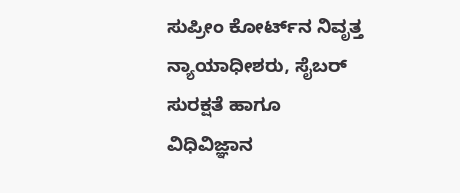ಸುಪ್ರೀಂ ಕೋರ್ಟ್‌ನ ನಿವೃತ್ತ ನ್ಯಾಯಾಧೀಶರು, ಸೈಬರ್ ಸುರಕ್ಷತೆ ಹಾಗೂ ವಿಧಿವಿಜ್ಞಾನ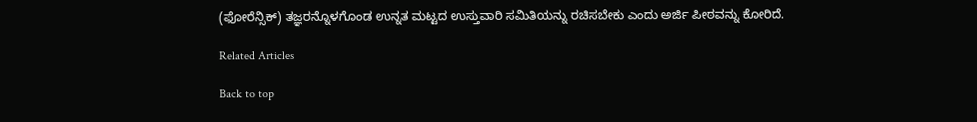(ಫೋರೆನ್ಸಿಕ್) ತಜ್ಞರನ್ನೊಳಗೊಂಡ ಉನ್ನತ ಮಟ್ಟದ ಉಸ್ತುವಾರಿ ಸಮಿತಿಯನ್ನು ರಚಿಸಬೇಕು ಎಂದು ಅರ್ಜಿ ಪೀಠವನ್ನು ಕೋರಿದೆ.

Related Articles

Back to top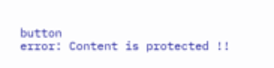button
error: Content is protected !!